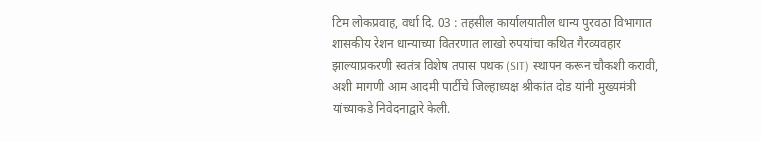टिम लोकप्रवाह, वर्धा दि. 03 : तहसील कार्यालयातील धान्य पुरवठा विभागात शासकीय रेशन धान्याच्या वितरणात लाखो रुपयांचा कथित गैरव्यवहार झाल्याप्रकरणी स्वतंत्र विशेष तपास पथक (SIT) स्थापन करून चौकशी करावी, अशी मागणी आम आदमी पार्टीचे जिल्हाध्यक्ष श्रीकांत दोड यांनी मुख्यमंत्री यांच्याकडे निवेदनाद्वारे केली.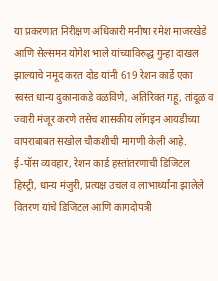या प्रकरणात निरीक्षण अधिकारी मनीषा रमेश माजरखेडे आणि सेल्समन योगेश भाले यांच्याविरुद्ध गुन्हा दाखल झाल्याचे नमूद करत दोड यांनी 619 रेशन कार्डे एका स्वस्त धान्य दुकानाकडे वळविणे, अतिरिक्त गहू, तांदूळ व ज्वारी मंजूर करणे तसेच शासकीय लॉगइन आयडीच्या वापराबाबत सखोल चौकशीची मागणी केली आहे.
ई-पॉस व्यवहार, रेशन कार्ड हस्तांतरणाची डिजिटल हिस्ट्री, धान्य मंजुरी, प्रत्यक्ष उचल व लाभार्थ्यांना झालेले वितरण यांचे डिजिटल आणि कागदोपत्री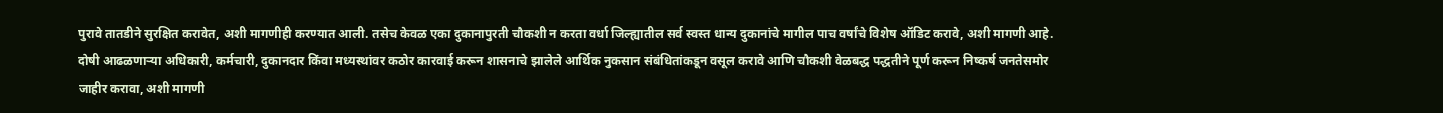पुरावे तातडीने सुरक्षित करावेत, अशी मागणीही करण्यात आली. तसेच केवळ एका दुकानापुरती चौकशी न करता वर्धा जिल्ह्यातील सर्व स्वस्त धान्य दुकानांचे मागील पाच वर्षांचे विशेष ऑडिट करावे, अशी मागणी आहे.
दोषी आढळणाऱ्या अधिकारी, कर्मचारी, दुकानदार किंवा मध्यस्थांवर कठोर कारवाई करून शासनाचे झालेले आर्थिक नुकसान संबंधितांकडून वसूल करावे आणि चौकशी वेळबद्ध पद्धतीने पूर्ण करून निष्कर्ष जनतेसमोर जाहीर करावा, अशी मागणी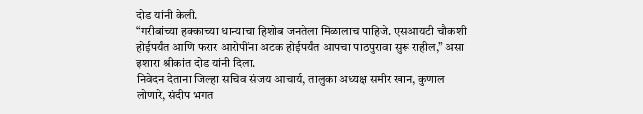दोड यांनी केली.
“गरीबांच्या हक्काच्या धान्याचा हिशोब जनतेला मिळालाच पाहिजे. एसआयटी चौकशी होईपर्यंत आणि फरार आरोपींना अटक होईपर्यंत आपचा पाठपुरावा सुरू राहील,” असा इशारा श्रीकांत दोड यांनी दिला.
निवेदन देताना जिल्हा सचिव संजय आचार्य, तालुका अध्यक्ष समीर खान, कुणाल लोणारे, संदीप भगत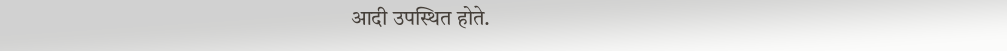आदी उपस्थित होते.